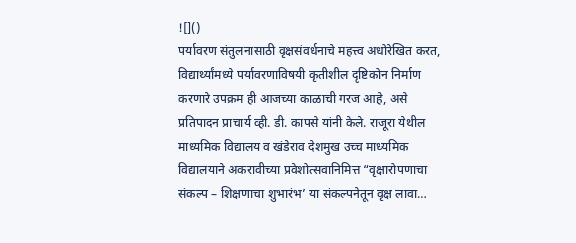![]()
पर्यावरण संतुलनासाठी वृक्षसंवर्धनाचे महत्त्व अधोरेखित करत, विद्यार्थ्यांमध्ये पर्यावरणाविषयी कृतीशील दृष्टिकोन निर्माण करणारे उपक्रम ही आजच्या काळाची गरज आहे, असे प्रतिपादन प्राचार्य व्ही. डी. कापसे यांनी केले. राजूरा येथील माध्यमिक विद्यालय व खंडेराव देशमुख उच्च माध्यमिक विद्यालयाने अकरावीच्या प्रवेशोत्सवानिमित्त “वृक्षारोपणाचा संकल्प – शिक्षणाचा शुभारंभ’ या संकल्पनेतून वृक्ष लावा…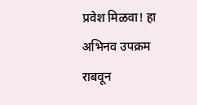प्रवेश मिळवा! हा अभिनव उपक्रम राबवून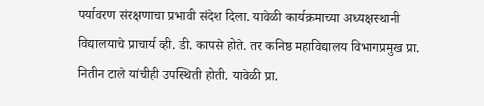पर्यावरण संरक्षणाचा प्रभावी संदेश दिला. यावेळी कार्यक्रमाच्या अध्यक्षस्थानी विद्यालयाचे प्राचार्य व्ही. डी. कापसे होते. तर कनिष्ठ महाविद्यालय विभागप्रमुख प्रा. नितीन टाले यांचीही उपस्थिती होती. यावेळी प्रा.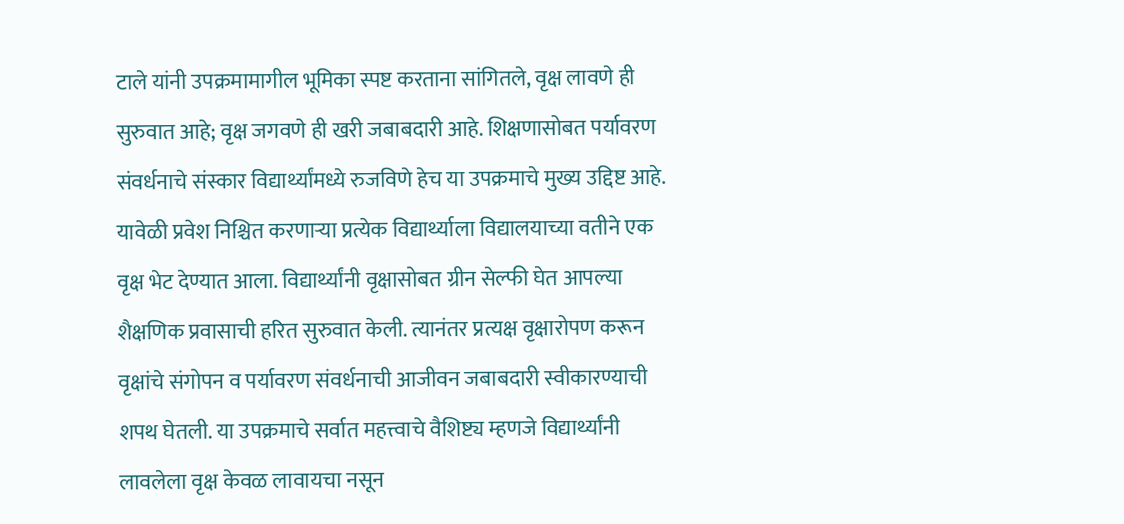टाले यांनी उपक्रमामागील भूमिका स्पष्ट करताना सांगितले, वृक्ष लावणे ही सुरुवात आहे; वृक्ष जगवणे ही खरी जबाबदारी आहे. शिक्षणासोबत पर्यावरण संवर्धनाचे संस्कार विद्यार्थ्यांमध्ये रुजविणे हेच या उपक्रमाचे मुख्य उद्दिष्ट आहे. यावेळी प्रवेश निश्चित करणाऱ्या प्रत्येक विद्यार्थ्याला विद्यालयाच्या वतीने एक वृक्ष भेट देण्यात आला. विद्यार्थ्यांनी वृक्षासोबत ग्रीन सेल्फी घेत आपल्या शैक्षणिक प्रवासाची हरित सुरुवात केली. त्यानंतर प्रत्यक्ष वृक्षारोपण करून वृक्षांचे संगोपन व पर्यावरण संवर्धनाची आजीवन जबाबदारी स्वीकारण्याची शपथ घेतली. या उपक्रमाचे सर्वात महत्त्वाचे वैशिष्ट्य म्हणजे विद्यार्थ्यांनी लावलेला वृक्ष केवळ लावायचा नसून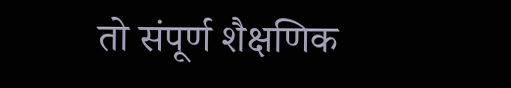तो संपूर्ण शैक्षणिक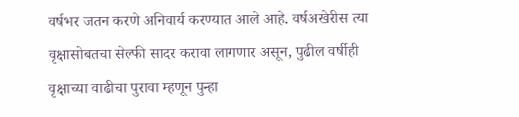वर्षभर जतन करणे अनिवार्य करण्यात आले आहे. वर्षअखेरीस त्या वृक्षासोबतचा सेल्फी सादर करावा लागणार असून, पुढील वर्षीही वृक्षाच्या वाढीचा पुरावा म्हणून पुन्हा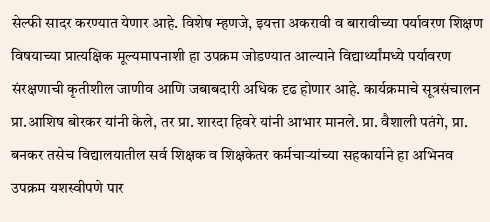सेल्फी सादर करण्यात येणार आहे. विशेष म्हणजे, इयत्ता अकरावी व बारावीच्या पर्यावरण शिक्षण विषयाच्या प्रात्यक्षिक मूल्यमापनाशी हा उपक्रम जोडण्यात आल्याने विद्यार्थ्यांमध्ये पर्यावरण संरक्षणाची कृतीशील जाणीव आणि जबाबदारी अधिक दृढ होणार आहे. कार्यक्रमाचे सूत्रसंचालन प्रा.आशिष बोरकर यांनी केले, तर प्रा. शारदा हिवरे यांनी आभार मानले. प्रा. वैशाली पतंगे, प्रा. बनकर तसेच विद्यालयातील सर्व शिक्षक व शिक्षकेतर कर्मचाऱ्यांच्या सहकार्याने हा अभिनव उपक्रम यशस्वीपणे पार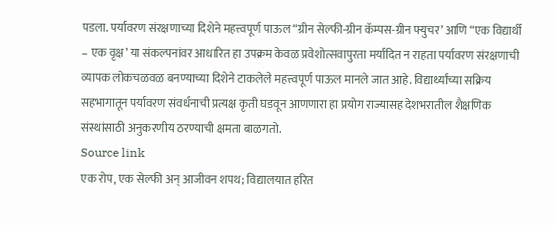पडला. पर्यावरण संरक्षणाच्या दिशेने महत्त्वपूर्ण पाऊल “ग्रीन सेल्फी-ग्रीन कॅम्पस-ग्रीन फ्युचर’ आणि “एक विद्यार्थी – एक वृक्ष’ या संकल्पनांवर आधारित हा उपक्रम केवळ प्रवेशोत्सवापुरता मर्यादित न राहता पर्यावरण संरक्षणाची व्यापक लोकचळवळ बनण्याच्या दिशेने टाकलेले महत्त्वपूर्ण पाऊल मानले जात आहे. विद्यार्थ्यांच्या सक्रिय सहभागातून पर्यावरण संवर्धनाची प्रत्यक्ष कृती घडवून आणणारा हा प्रयोग राज्यासह देशभरातील शैक्षणिक संस्थांसाठी अनुकरणीय ठरण्याची क्षमता बाळगतो.
Source link
एक रोप, एक सेल्फी अन् आजीवन शपथ; विद्यालयात हरित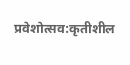प्रवेशोत्सव:कृतीशील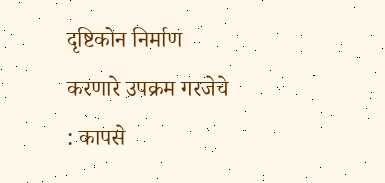दृष्टिकोन निर्माण करणारे उपक्रम गरजेचे : कापसे